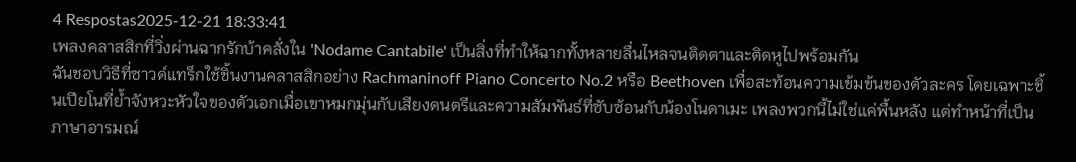4 Respostas2025-12-21 18:33:41
เพลงคลาสสิกที่วิ่งผ่านฉากรักบ้าคลั่งใน 'Nodame Cantabile' เป็นสิ่งที่ทำให้ฉากทั้งหลายลื่นไหลจนติดตาและติดหูไปพร้อมกัน
ฉันชอบวิธีที่ซาวด์แทร็กใช้ชิ้นงานคลาสสิกอย่าง Rachmaninoff Piano Concerto No.2 หรือ Beethoven เพื่อสะท้อนความเข้มข้นของตัวละคร โดยเฉพาะชิ้นเปียโนที่ย้ำจังหวะหัวใจของตัวเอกเมื่อเขาหมกมุ่นกับเสียงดนตรีและความสัมพันธ์ที่ซับซ้อนกับน้องโนดาเมะ เพลงพวกนี้ไม่ใช่แค่พื้นหลัง แต่ทำหน้าที่เป็นภาษาอารมณ์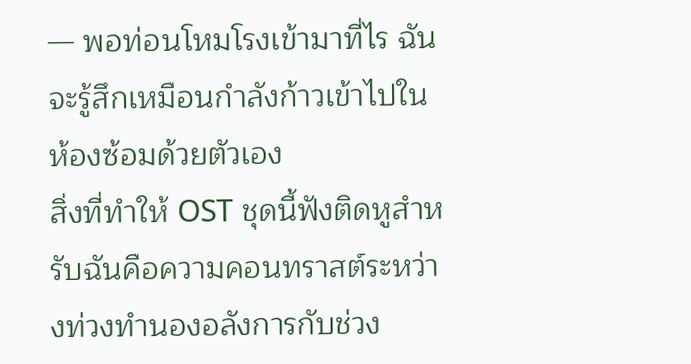— พอท่อนโหมโรงเข้ามาที่ไร ฉันจะรู้สึกเหมือนกำลังก้าวเข้าไปในห้องซ้อมด้วยตัวเอง
สิ่งที่ทำให้ OST ชุดนี้ฟังติดหูสำหรับฉันคือความคอนทราสต์ระหว่างท่วงทำนองอลังการกับช่วง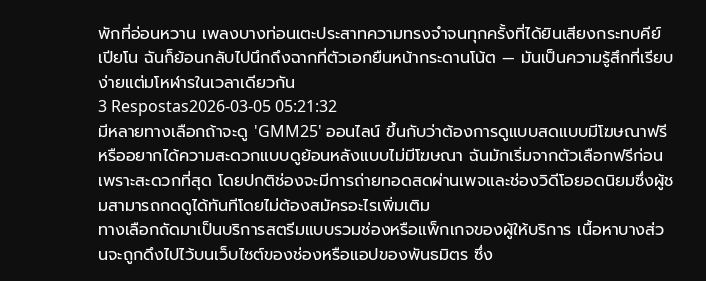พักที่อ่อนหวาน เพลงบางท่อนเตะประสาทความทรงจำจนทุกครั้งที่ได้ยินเสียงกระทบคีย์เปียโน ฉันก็ย้อนกลับไปนึกถึงฉากที่ตัวเอกยืนหน้ากระดานโน้ต — มันเป็นความรู้สึกที่เรียบง่ายแต่มโหฬารในเวลาเดียวกัน
3 Respostas2026-03-05 05:21:32
มีหลายทางเลือกถ้าจะดู 'GMM25' ออนไลน์ ขึ้นกับว่าต้องการดูแบบสดแบบมีโฆษณาฟรีหรืออยากได้ความสะดวกแบบดูย้อนหลังแบบไม่มีโฆษณา ฉันมักเริ่มจากตัวเลือกฟรีก่อนเพราะสะดวกที่สุด โดยปกติช่องจะมีการถ่ายทอดสดผ่านเพจและช่องวิดีโอยอดนิยมซึ่งผู้ชมสามารถกดดูได้ทันทีโดยไม่ต้องสมัครอะไรเพิ่มเติม
ทางเลือกถัดมาเป็นบริการสตรีมแบบรวมช่องหรือแพ็กเกจของผู้ให้บริการ เนื้อหาบางส่วนจะถูกดึงไปไว้บนเว็บไซต์ของช่องหรือแอปของพันธมิตร ซึ่ง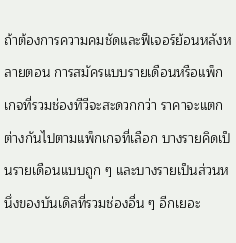ถ้าต้องการความคมชัดและฟีเจอร์ย้อนหลังหลายตอน การสมัครแบบรายเดือนหรือแพ็กเกจที่รวมช่องทีวีจะสะดวกกว่า ราคาจะแตกต่างกันไปตามแพ็กเกจที่เลือก บางรายคิดเป็นรายเดือนแบบถูก ๆ และบางรายเป็นส่วนหนึ่งของบันเดิลที่รวมช่องอื่น ๆ อีกเยอะ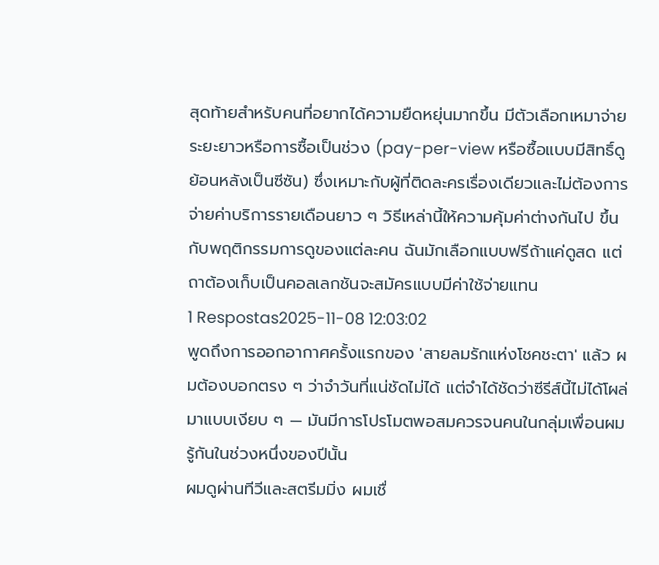สุดท้ายสำหรับคนที่อยากได้ความยืดหยุ่นมากขึ้น มีตัวเลือกเหมาจ่ายระยะยาวหรือการซื้อเป็นช่วง (pay-per-view หรือซื้อแบบมีสิทธิ์ดูย้อนหลังเป็นซีซัน) ซึ่งเหมาะกับผู้ที่ติดละครเรื่องเดียวและไม่ต้องการจ่ายค่าบริการรายเดือนยาว ๆ วิธีเหล่านี้ให้ความคุ้มค่าต่างกันไป ขึ้นกับพฤติกรรมการดูของแต่ละคน ฉันมักเลือกแบบฟรีถ้าแค่ดูสด แต่ถาต้องเก็บเป็นคอลเลกชันจะสมัครแบบมีค่าใช้จ่ายแทน
1 Respostas2025-11-08 12:03:02
พูดถึงการออกอากาศครั้งแรกของ 'สายลมรักแห่งโชคชะตา' แล้ว ผมต้องบอกตรง ๆ ว่าจำวันที่แน่ชัดไม่ได้ แต่จำได้ชัดว่าซีรีส์นี้ไม่ได้โผล่มาแบบเงียบ ๆ — มันมีการโปรโมตพอสมควรจนคนในกลุ่มเพื่อนผมรู้กันในช่วงหนึ่งของปีนั้น
ผมดูผ่านทีวีและสตรีมมิ่ง ผมเชื่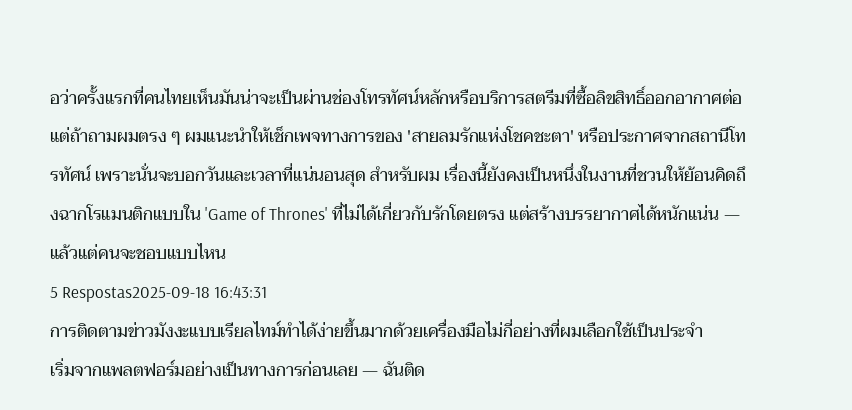อว่าครั้งแรกที่คนไทยเห็นมันน่าจะเป็นผ่านช่องโทรทัศน์หลักหรือบริการสตรีมที่ซื้อลิขสิทธิ์ออกอากาศต่อ แต่ถ้าถามผมตรง ๆ ผมแนะนำให้เช็กเพจทางการของ 'สายลมรักแห่งโชคชะตา' หรือประกาศจากสถานีโทรทัศน์ เพราะนั่นจะบอกวันและเวลาที่แน่นอนสุด สำหรับผม เรื่องนี้ยังคงเป็นหนึ่งในงานที่ชวนให้ย้อนคิดถึงฉากโรแมนติกแบบใน 'Game of Thrones' ที่ไม่ได้เกี่ยวกับรักโดยตรง แต่สร้างบรรยากาศได้หนักแน่น — แล้วแต่คนจะชอบแบบไหน
5 Respostas2025-09-18 16:43:31
การติดตามข่าวมังงะแบบเรียลไทม์ทำได้ง่ายขึ้นมากด้วยเครื่องมือไม่กี่อย่างที่ผมเลือกใช้เป็นประจำ
เริ่มจากแพลตฟอร์มอย่างเป็นทางการก่อนเลย — ฉันติด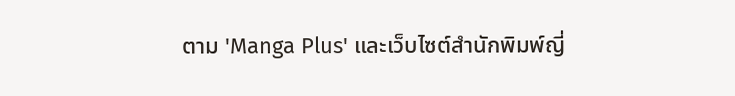ตาม 'Manga Plus' และเว็บไซต์สำนักพิมพ์ญี่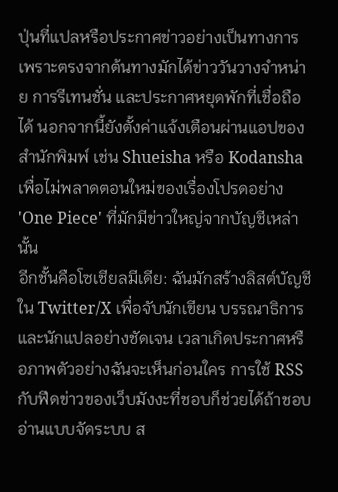ปุ่นที่แปลหรือประกาศข่าวอย่างเป็นทางการ เพราะตรงจากต้นทางมักได้ข่าววันวางจำหน่าย การรีเทนชั่น และประกาศหยุดพักที่เชื่อถือได้ นอกจากนี้ยังตั้งค่าแจ้งเตือนผ่านแอปของสำนักพิมพ์ เช่น Shueisha หรือ Kodansha เพื่อไม่พลาดตอนใหม่ของเรื่องโปรดอย่าง 'One Piece' ที่มักมีข่าวใหญ่จากบัญชีเหล่านั้น
อีกชั้นคือโซเชียลมีเดีย: ฉันมักสร้างลิสต์บัญชีใน Twitter/X เพื่อจับนักเขียน บรรณาธิการ และนักแปลอย่างชัดเจน เวลาเกิดประกาศหรือภาพตัวอย่างฉันจะเห็นก่อนใคร การใช้ RSS กับฟีดข่าวของเว็บมังงะที่ชอบก็ช่วยได้ถ้าชอบอ่านแบบจัดระบบ ส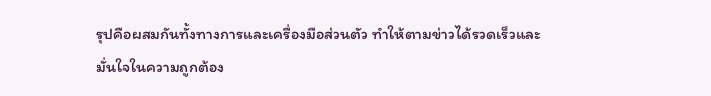รุปคือผสมกันทั้งทางการและเครื่องมือส่วนตัว ทำให้ตามข่าวได้รวดเร็วและมั่นใจในความถูกต้อง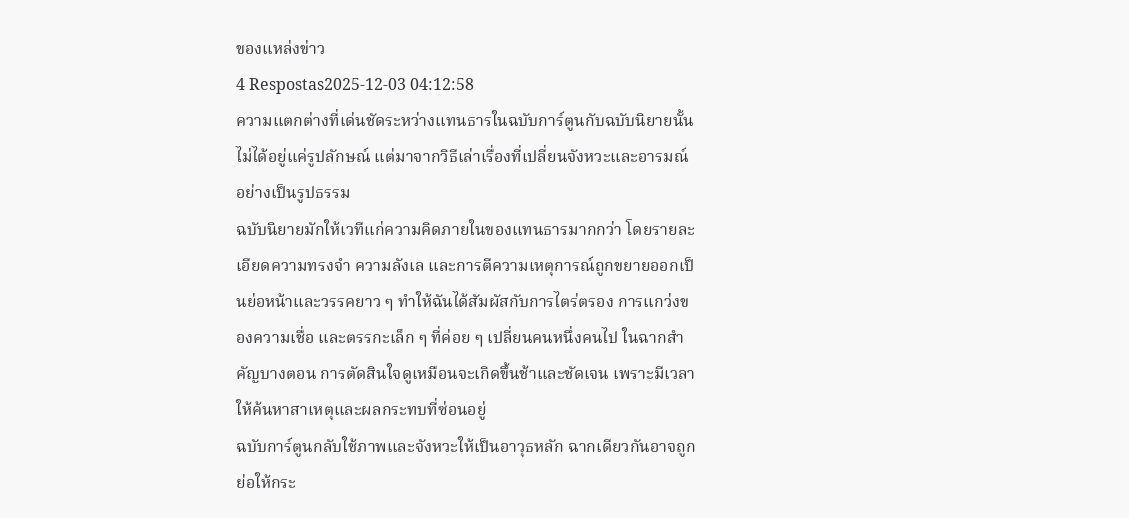ของแหล่งข่าว
4 Respostas2025-12-03 04:12:58
ความแตกต่างที่เด่นชัดระหว่างแทนธารในฉบับการ์ตูนกับฉบับนิยายนั้นไม่ได้อยู่แค่รูปลักษณ์ แต่มาจากวิธีเล่าเรื่องที่เปลี่ยนจังหวะและอารมณ์อย่างเป็นรูปธรรม
ฉบับนิยายมักให้เวทีแก่ความคิดภายในของแทนธารมากกว่า โดยรายละเอียดความทรงจำ ความลังเล และการตีความเหตุการณ์ถูกขยายออกเป็นย่อหน้าและวรรคยาว ๆ ทำให้ฉันได้สัมผัสกับการไตร่ตรอง การแกว่งของความเชื่อ และตรรกะเล็ก ๆ ที่ค่อย ๆ เปลี่ยนคนหนึ่งคนไป ในฉากสำคัญบางตอน การตัดสินใจดูเหมือนจะเกิดขึ้นช้าและชัดเจน เพราะมีเวลาให้ค้นหาสาเหตุและผลกระทบที่ซ่อนอยู่
ฉบับการ์ตูนกลับใช้ภาพและจังหวะให้เป็นอาวุธหลัก ฉากเดียวกันอาจถูกย่อให้กระ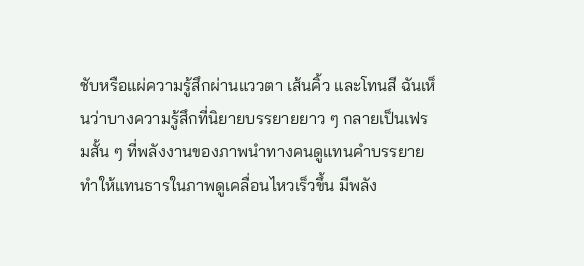ชับหรือแผ่ความรู้สึกผ่านแววตา เส้นคิ้ว และโทนสี ฉันเห็นว่าบางความรู้สึกที่นิยายบรรยายยาว ๆ กลายเป็นเฟรมสั้น ๆ ที่พลังงานของภาพนำทางคนดูแทนคำบรรยาย ทำให้แทนธารในภาพดูเคลื่อนไหวเร็วขึ้น มีพลัง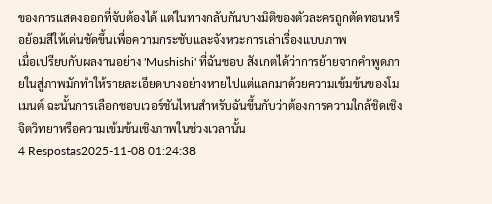ของการแสดงออกที่จับต้องได้ แต่ในทางกลับกันบางมิติของตัวละครถูกตัดทอนหรือย้อมสีให้เด่นชัดขึ้นเพื่อความกระชับและจังหวะการเล่าเรื่องแบบภาพ
เมื่อเปรียบกับผลงานอย่าง 'Mushishi' ที่ฉันชอบ สังเกตได้ว่าการย้ายจากคำพูดภายในสู่ภาพมักทำให้รายละเอียดบางอย่างหายไปแต่แลกมาด้วยความเข้มข้นของโมเมนต์ ฉะนั้นการเลือกชอบเวอร์ชันไหนสำหรับฉันขึ้นกับว่าต้องการความใกล้ชิดเชิงจิตวิทยาหรือความเข้มข้นเชิงภาพในช่วงเวลานั้น
4 Respostas2025-11-08 01:24:38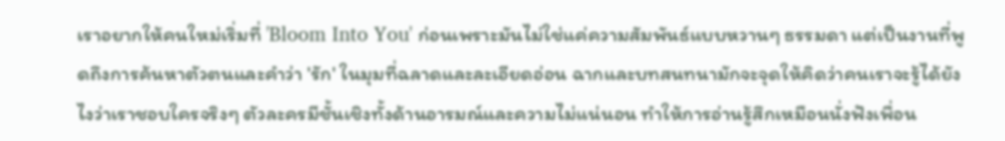เราอยากให้คนใหม่เริ่มที่ 'Bloom Into You' ก่อนเพราะมันไม่ใช่แค่ความสัมพันธ์แบบหวานๆ ธรรมดา แต่เป็นงานที่พูดถึงการค้นหาตัวตนและคำว่า 'รัก' ในมุมที่ฉลาดและละเอียดอ่อน ฉากและบทสนทนามักจะจุดให้คิดว่าคนเราจะรู้ได้ยังไงว่าเราชอบใครจริงๆ ตัวละครมีชั้นเชิงทั้งด้านอารมณ์และความไม่แน่นอน ทำให้การอ่านรู้สึกเหมือนนั่งฟังเพื่อน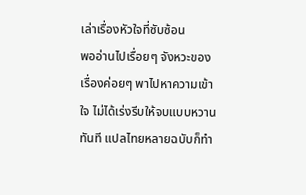เล่าเรื่องหัวใจที่ซับซ้อน
พออ่านไปเรื่อยๆ จังหวะของเรื่องค่อยๆ พาไปหาความเข้าใจ ไม่ได้เร่งรีบให้จบแบบหวานทันที แปลไทยหลายฉบับก็ทำ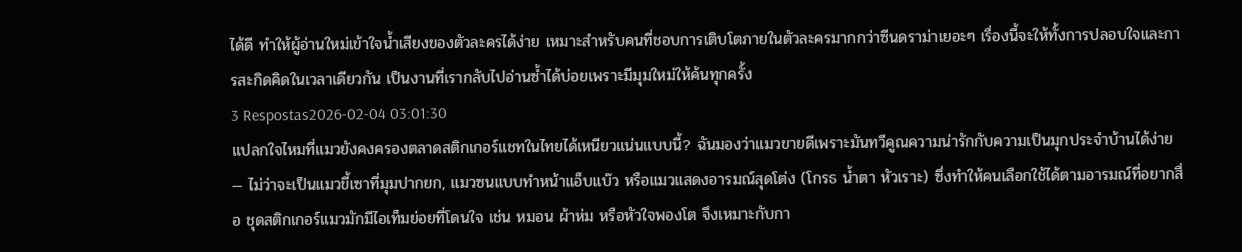ได้ดี ทำให้ผู้อ่านใหม่เข้าใจน้ำเสียงของตัวละครได้ง่าย เหมาะสำหรับคนที่ชอบการเติบโตภายในตัวละครมากกว่าซีนดราม่าเยอะๆ เรื่องนี้จะให้ทั้งการปลอบใจและการสะกิดคิดในเวลาเดียวกัน เป็นงานที่เรากลับไปอ่านซ้ำได้บ่อยเพราะมีมุมใหม่ให้ค้นทุกครั้ง
3 Respostas2026-02-04 03:01:30
แปลกใจไหมที่แมวยังคงครองตลาดสติกเกอร์แชทในไทยได้เหนียวแน่นแบบนี้? ฉันมองว่าแมวขายดีเพราะมันทวีคูณความน่ารักกับความเป็นมุกประจำบ้านได้ง่าย — ไม่ว่าจะเป็นแมวขี้เซาที่มุมปากยก, แมวซนแบบทำหน้าแอ็บแบ๊ว หรือแมวแสดงอารมณ์สุดโต่ง (โกรธ น้ำตา หัวเราะ) ซึ่งทำให้คนเลือกใช้ได้ตามอารมณ์ที่อยากสื่อ ชุดสติกเกอร์แมวมักมีไอเท็มย่อยที่โดนใจ เช่น หมอน ผ้าห่ม หรือหัวใจพองโต จึงเหมาะกับกา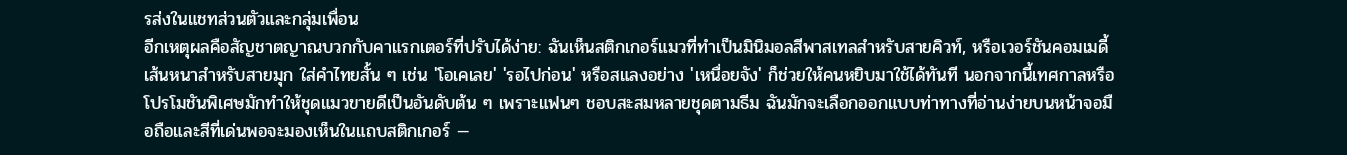รส่งในแชทส่วนตัวและกลุ่มเพื่อน
อีกเหตุผลคือสัญชาตญาณบวกกับคาแรกเตอร์ที่ปรับได้ง่าย: ฉันเห็นสติกเกอร์แมวที่ทำเป็นมินิมอลสีพาสเทลสำหรับสายคิวท์, หรือเวอร์ชันคอมเมดี้เส้นหนาสำหรับสายมุก ใส่คำไทยสั้น ๆ เช่น 'โอเคเลย' 'รอไปก่อน' หรือสแลงอย่าง 'เหนื่อยจัง' ก็ช่วยให้คนหยิบมาใช้ได้ทันที นอกจากนี้เทศกาลหรือโปรโมชันพิเศษมักทำให้ชุดแมวขายดีเป็นอันดับต้น ๆ เพราะแฟนๆ ชอบสะสมหลายชุดตามธีม ฉันมักจะเลือกออกแบบท่าทางที่อ่านง่ายบนหน้าจอมือถือและสีที่เด่นพอจะมองเห็นในแถบสติกเกอร์ —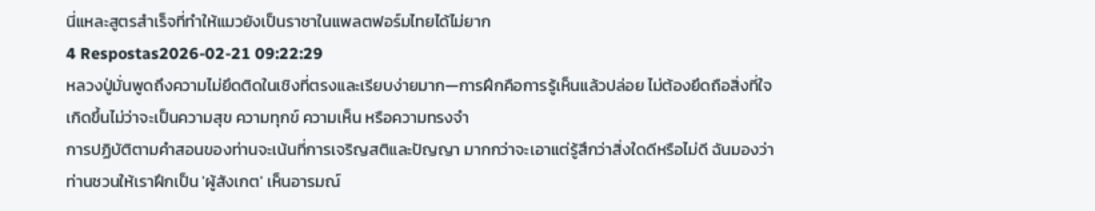นี่แหละสูตรสำเร็จที่ทำให้แมวยังเป็นราชาในแพลตฟอร์มไทยได้ไม่ยาก
4 Respostas2026-02-21 09:22:29
หลวงปู่มั่นพูดถึงความไม่ยึดติดในเชิงที่ตรงและเรียบง่ายมาก—การฝึกคือการรู้เห็นแล้วปล่อย ไม่ต้องยึดถือสิ่งที่ใจเกิดขึ้นไม่ว่าจะเป็นความสุข ความทุกข์ ความเห็น หรือความทรงจำ
การปฏิบัติตามคำสอนของท่านจะเน้นที่การเจริญสติและปัญญา มากกว่าจะเอาแต่รู้สึกว่าสิ่งใดดีหรือไม่ดี ฉันมองว่าท่านชวนให้เราฝึกเป็น 'ผู้สังเกต' เห็นอารมณ์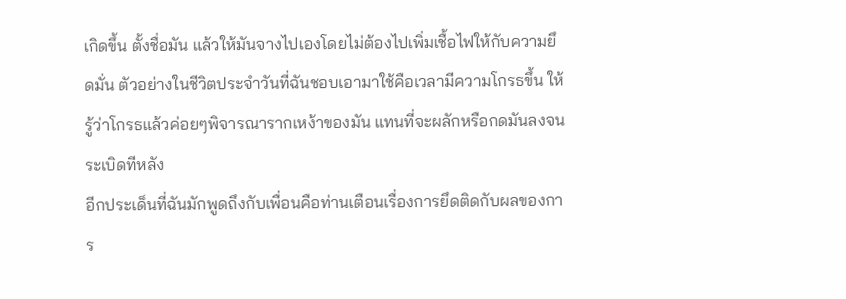เกิดขึ้น ตั้งชื่อมัน แล้วให้มันจางไปเองโดยไม่ต้องไปเพิ่มเชื้อไฟให้กับความยึดมั่น ตัวอย่างในชีวิตประจำวันที่ฉันชอบเอามาใช้คือเวลามีความโกรธขึ้น ให้รู้ว่าโกรธแล้วค่อยๆพิจารณารากเหง้าของมัน แทนที่จะผลักหรือกดมันลงจนระเบิดทีหลัง
อีกประเด็นที่ฉันมักพูดถึงกับเพื่อนคือท่านเตือนเรื่องการยึดติดกับผลของการ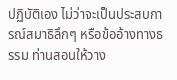ปฏิบัติเอง ไม่ว่าจะเป็นประสบการณ์สมาธิลึกๆ หรือข้ออ้างทางธรรม ท่านสอนให้วาง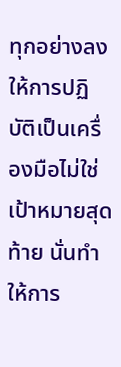ทุกอย่างลง ให้การปฏิบัติเป็นเครื่องมือไม่ใช่เป้าหมายสุดท้าย นั่นทำให้การ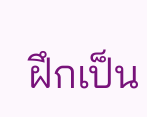ฝึกเป็น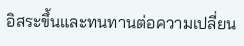อิสระขึ้นและทนทานต่อความเปลี่ยน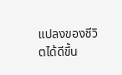แปลงของชีวิตได้ดีขึ้น